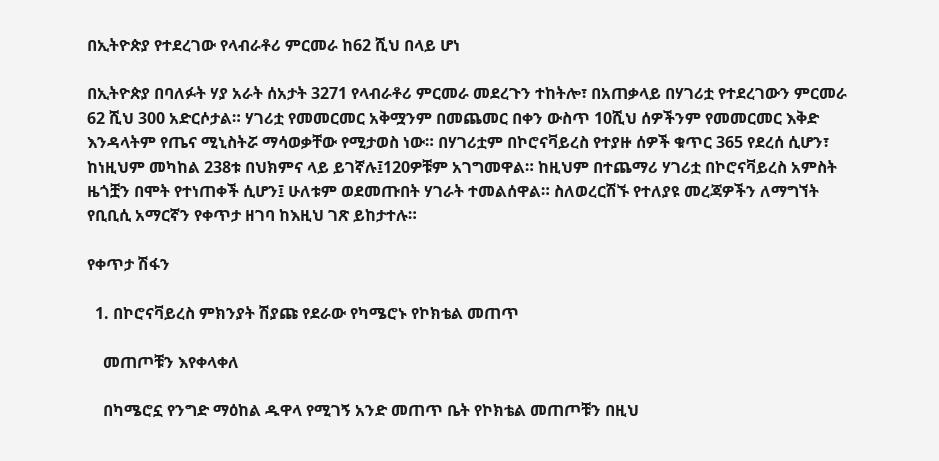በኢትዮጵያ የተደረገው የላብራቶሪ ምርመራ ከ62 ሺህ በላይ ሆነ

በኢትዮጵያ በባለፉት ሃያ አራት ሰአታት 3271 የላብራቶሪ ምርመራ መደረጉን ተከትሎ፣ በአጠቃላይ በሃገሪቷ የተደረገውን ምርመራ 62 ሺህ 300 አድርሶታል። ሃገሪቷ የመመርመር አቅሟንም በመጨመር በቀን ውስጥ 10ሺህ ሰዎችንም የመመርመር እቅድ እንዳላትም የጤና ሚኒስትሯ ማሳወቃቸው የሚታወስ ነው። በሃገሪቷም በኮሮናቫይረስ የተያዙ ሰዎች ቁጥር 365 የደረሰ ሲሆን፣ ከነዚህም መካከል 238ቱ በህክምና ላይ ይገኛሉ፤120ዎቹም አገግመዋል። ከዚህም በተጨማሪ ሃገሪቷ በኮሮናቫይረስ አምስት ዜጎቿን በሞት የተነጠቀች ሲሆን፤ ሁለቱም ወደመጡበት ሃገራት ተመልሰዋል። ስለወረርሽኙ የተለያዩ መረጃዎችን ለማግኘት የቢቢሲ አማርኛን የቀጥታ ዘገባ ከእዚህ ገጽ ይከታተሉ።

የቀጥታ ሽፋን

  1. በኮሮናቫይረስ ምክንያት ሽያጩ የደራው የካሜሮኑ የኮክቴል መጠጥ

    መጠጦቹን እየቀላቀለ

    በካሜሮኗ የንግድ ማዕከል ዱዋላ የሚገኝ አንድ መጠጥ ቤት የኮክቴል መጠጦቹን በዚህ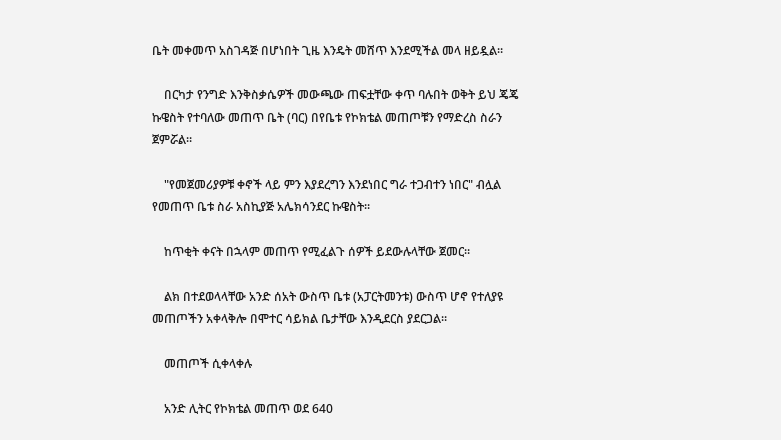ቤት መቀመጥ አስገዳጅ በሆነበት ጊዜ እንዴት መሸጥ እንደሚችል መላ ዘይዷል።

    በርካታ የንግድ እንቅስቃሴዎች መውጫው ጠፍቷቸው ቀጥ ባሉበት ወቅት ይህ ጄጄ ኩዌስት የተባለው መጠጥ ቤት (ባር) በየቤቱ የኮክቴል መጠጦቹን የማድረስ ስራን ጀምሯል።

    "የመጀመሪያዎቹ ቀኖች ላይ ምን እያደረግን እንደነበር ግራ ተጋብተን ነበር" ብሏል የመጠጥ ቤቱ ስራ አስኪያጅ አሌክሳንደር ኩዌስት።

    ከጥቂት ቀናት በኋላም መጠጥ የሚፈልጉ ሰዎች ይደውሉላቸው ጀመር።

    ልክ በተደወላላቸው አንድ ሰአት ውስጥ ቤቱ (አፓርትመንቱ) ውስጥ ሆኖ የተለያዩ መጠጦችን አቀላቅሎ በሞተር ሳይክል ቤታቸው እንዲደርስ ያደርጋል።

    መጠጦች ሲቀላቀሉ

    አንድ ሊትር የኮክቴል መጠጥ ወደ 640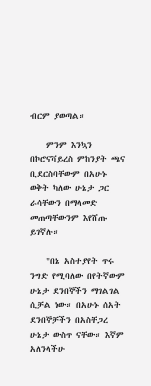ብርም ያወጣል።

    ምንም እንኳን በኮሮናቫይረስ ምከንያት ጫና ቢደርስባቸውም በአሁኑ ወቅት ካለው ሁኔታ ጋር ራሳቸውን በማላመድ መጠጣቸውንም እየሸጡ ይገኛሉ።

    "በኔ አስተያየት ጥሩ ንግድ የሚባለው በየትኛውም ሁኔታ ደንበኞችን ማገልገል ሲቻል ነው። በአሁኑ ሰአት ደንበኞቻችን በአስቸጋረ ሁኔታ ውስጥ ናቸው። እኛም አለንላችሁ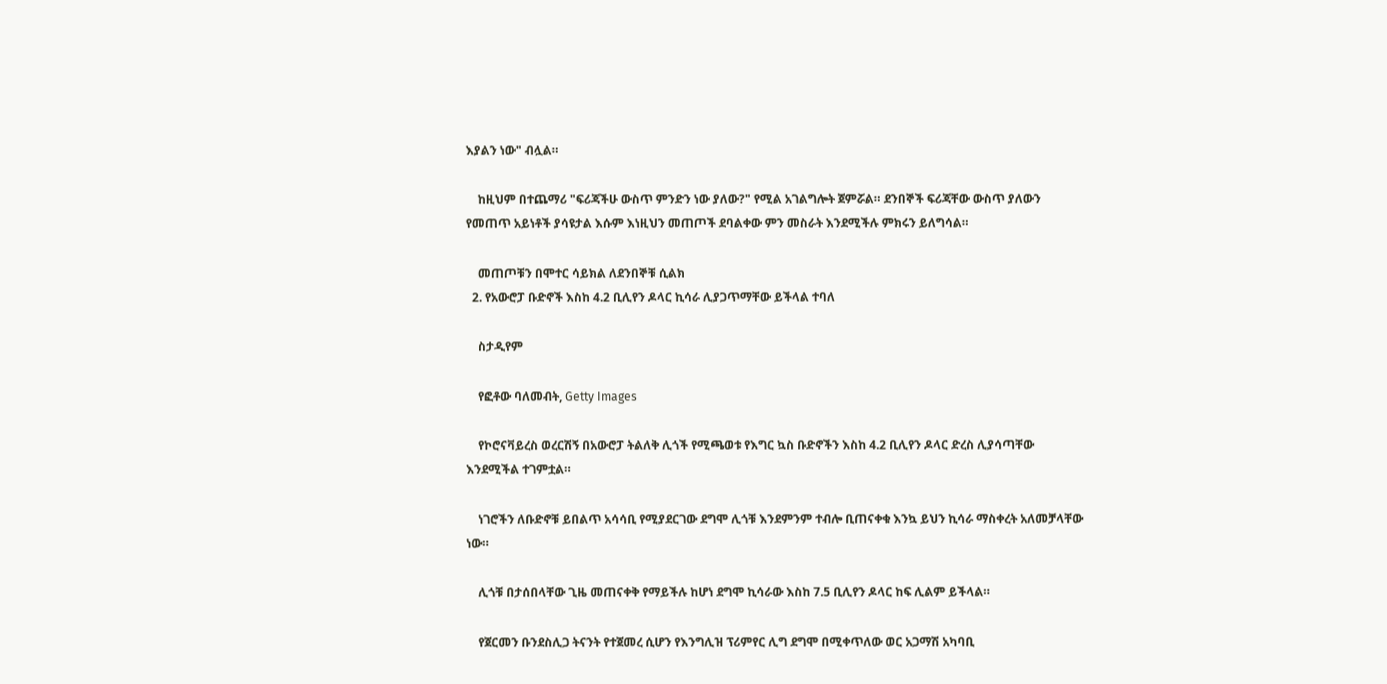እያልን ነው" ብሏል።

    ከዚህም በተጨማሪ "ፍሪጃችሁ ውስጥ ምንድን ነው ያለው?" የሚል አገልግሎት ጀምሯል። ደንበኞች ፍሪጃቸው ውስጥ ያለውን የመጠጥ አይነቶች ያሳዩታል እሱም እነዚህን መጠጦች ደባልቀው ምን መስራት እንደሚችሉ ምክሩን ይለግሳል።

    መጠጦቹን በሞተር ሳይክል ለደንበኞቹ ሲልክ
  2. የአውሮፓ ቡድኖች እስከ 4.2 ቢሊየን ዶላር ኪሳራ ሊያጋጥማቸው ይችላል ተባለ

    ስታዲየም

    የፎቶው ባለመብት, Getty Images

    የኮሮናቫይረስ ወረርሽኝ በአውሮፓ ትልለቅ ሊጎች የሚጫወቱ የእግር ኳስ ቡድኖችን እስከ 4.2 ቢሊየን ዶላር ድረስ ሊያሳጣቸው እንደሚችል ተገምቷል።

    ነገሮችን ለቡድኖቹ ይበልጥ አሳሳቢ የሚያደርገው ደግሞ ሊጎቹ እንደምንም ተብሎ ቢጠናቀቁ እንኳ ይህን ኪሳራ ማስቀረት አለመቻላቸው ነው።

    ሊጎቹ በታሰበላቸው ጊዜ መጠናቀቅ የማይችሉ ከሆነ ደግሞ ኪሳራው እስከ 7.5 ቢሊየን ዶላር ከፍ ሊልም ይችላል።

    የጀርመን ቡንደስሊጋ ትናንት የተጀመረ ሲሆን የእንግሊዝ ፕሪምየር ሊግ ደግሞ በሚቀጥለው ወር አጋማሽ አካባቢ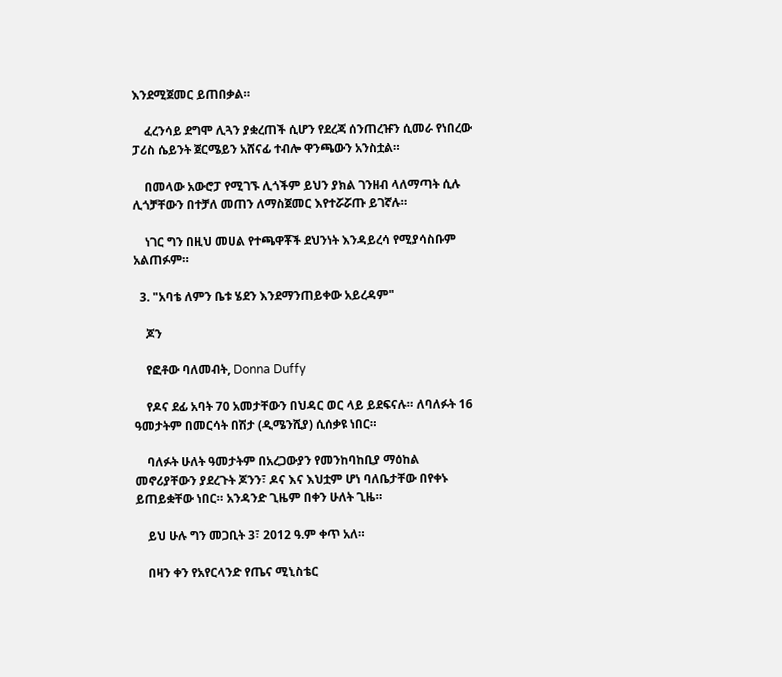እንደሚጀመር ይጠበቃል።

    ፈረንሳይ ደግሞ ሊጓን ያቋረጠች ሲሆን የደረጃ ሰንጠረዡን ሲመራ የነበረው ፓሪስ ሴይንት ጀርሜይን አሸናፊ ተብሎ ዋንጫውን አንስቷል።

    በመላው አውሮፓ የሚገኙ ሊጎችም ይህን ያክል ገንዘብ ላለማጣት ሲሉ ሊጎቻቸውን በተቻለ መጠን ለማስጀመር እየተሯሯጡ ይገኛሉ።

    ነገር ግን በዚህ መሀል የተጫዋቾች ደህንነት እንዳይረሳ የሚያሳስቡም አልጠፉም።

  3. "አባቴ ለምን ቤቱ ሄደን እንደማንጠይቀው አይረዳም"

    ጆን

    የፎቶው ባለመብት, Donna Duffy

    የዶና ደፊ አባት 70 አመታቸውን በህዳር ወር ላይ ይደፍናሉ። ለባለፉት 16 ዓመታትም በመርሳት በሽታ (ዲሜንሺያ) ሲሰቃዩ ነበር።

    ባለፉት ሁለት ዓመታትም በአረጋውያን የመንከባከቢያ ማዕከል መኖሪያቸውን ያደረጉት ጆንን፣ ዶና እና እህቷም ሆነ ባለቤታቸው በየቀኑ ይጠይቋቸው ነበር። አንዳንድ ጊዜም በቀን ሁለት ጊዜ።

    ይህ ሁሉ ግን መጋቢት 3፣ 2012 ዓ.ም ቀጥ አለ።

    በዛን ቀን የአየርላንድ የጤና ሚኒስቴር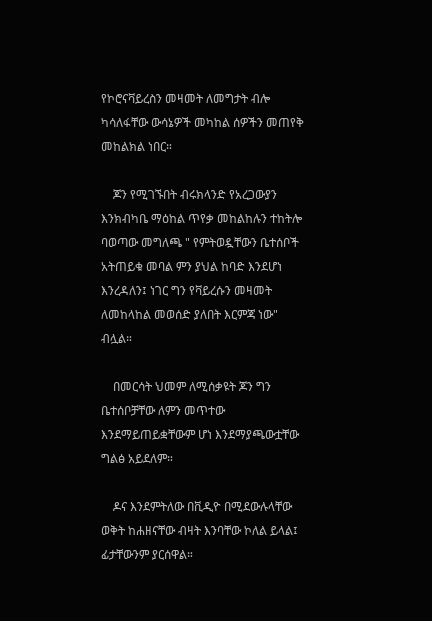የኮሮናቫይረስን መዛመት ለመግታት ብሎ ካሳለፋቸው ውሳኔዎች መካከል ሰዎችን መጠየቅ መከልክል ነበር።

    ጆን የሚገኙበት ብሩክላንድ የአረጋውያን እንክብካቤ ማዕከል ጥየቃ መከልከሉን ተከትሎ ባወጣው መግለጫ " የምትወዷቸውን ቤተሰቦች አትጠይቁ መባል ምን ያህል ከባድ እንደሆነ እንረዳለን፤ ነገር ግን የቫይረሱን መዛመት ለመከላከል መወሰድ ያለበት እርምጃ ነው" ብሏል።

    በመርሳት ህመም ለሚሰቃዩት ጆን ግን ቤተሰቦቻቸው ለምን መጥተው እንደማይጠይቋቸውም ሆነ እንደማያጫውቷቸው ግልፅ አይደለም።

    ዶና እንደምትለው በቪዲዮ በሚደውሉላቸው ወቅት ከሐዘናቸው ብዛት እንባቸው ኮለል ይላል፤ ፊታቸውንም ያርሰዋል።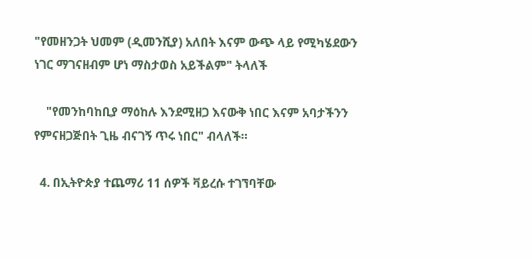"የመዘንጋት ህመም (ዲመንሺያ) አለበት እናም ውጭ ላይ የሚካሄደውን ነገር ማገናዘብም ሆነ ማስታወስ አይችልም" ትላለች

    "የመንከባከቢያ ማዕከሉ እንደሚዘጋ እናውቅ ነበር እናም አባታችንን የምናዘጋጅበት ጊዜ ብናገኝ ጥሩ ነበር" ብላለች።

  4. በኢትዮጵያ ተጨማሪ 11 ሰዎች ቫይረሱ ተገኘባቸው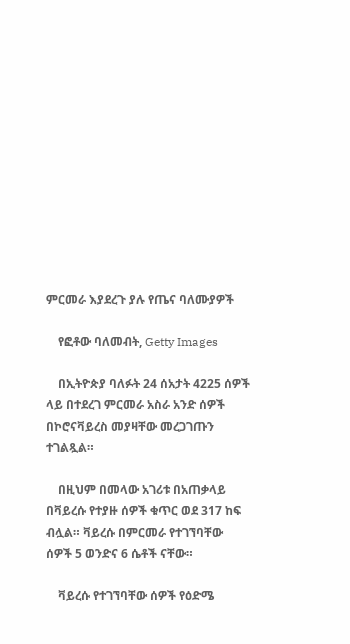ምርመራ እያደረጉ ያሉ የጤና ባለሙያዎች

    የፎቶው ባለመብት, Getty Images

    በኢትዮጵያ ባለፉት 24 ሰአታት 4225 ሰዎች ላይ በተደረገ ምርመራ አስራ አንድ ሰዎች በኮሮናቫይረስ መያዛቸው መረጋገጡን ተገልጿል።

    በዚህም በመላው አገሪቱ በአጠቃላይ በቫይረሱ የተያዙ ሰዎች ቁጥር ወደ 317 ከፍ ብሏል። ቫይረሱ በምርመራ የተገኘባቸው ሰዎች 5 ወንድና 6 ሴቶች ናቸው።

    ቫይረሱ የተገኘባቸው ሰዎች የዕድሜ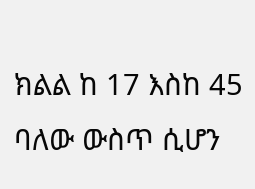ክልል ከ 17 እስከ 45 ባለው ውስጥ ሲሆን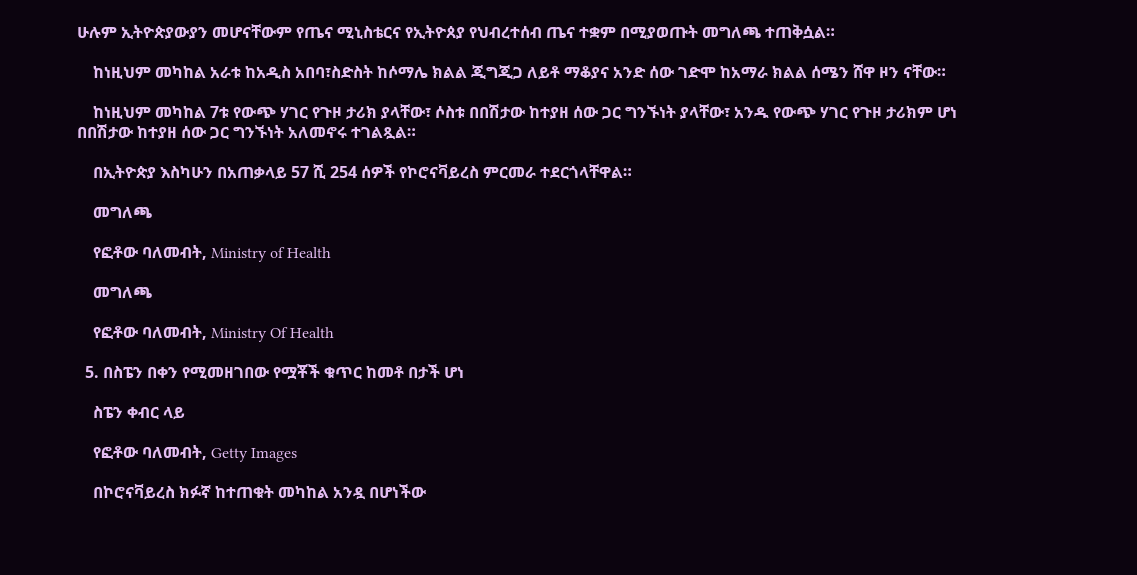ሁሉም ኢትዮጵያውያን መሆናቸውም የጤና ሚኒስቴርና የኢትዮጰያ የህብረተሰብ ጤና ተቋም በሚያወጡት መግለጫ ተጠቅሷል።

    ከነዚህም መካከል አራቱ ከአዲስ አበባ፣ስድስት ከሶማሌ ክልል ጂግጂጋ ለይቶ ማቆያና አንድ ሰው ገድሞ ከአማራ ክልል ሰሜን ሸዋ ዞን ናቸው።

    ከነዚህም መካከል 7ቱ የውጭ ሃገር የጉዞ ታሪክ ያላቸው፣ ሶስቱ በበሽታው ከተያዘ ሰው ጋር ግንኙነት ያላቸው፣ አንዱ የውጭ ሃገር የጉዞ ታሪክም ሆነ በበሽታው ከተያዘ ሰው ጋር ግንኙነት አለመኖሩ ተገልጿል።

    በኢትዮጵያ እስካሁን በአጠቃላይ 57 ሺ 254 ሰዎች የኮሮናቫይረስ ምርመራ ተደርጎላቸዋል።

    መግለጫ

    የፎቶው ባለመብት, Ministry of Health

    መግለጫ

    የፎቶው ባለመብት, Ministry Of Health

  5. በስፔን በቀን የሚመዘገበው የሟቾች ቁጥር ከመቶ በታች ሆነ

    ስፔን ቀብር ላይ

    የፎቶው ባለመብት, Getty Images

    በኮሮናቫይረስ ክፉኛ ከተጠቁት መካከል አንዷ በሆነችው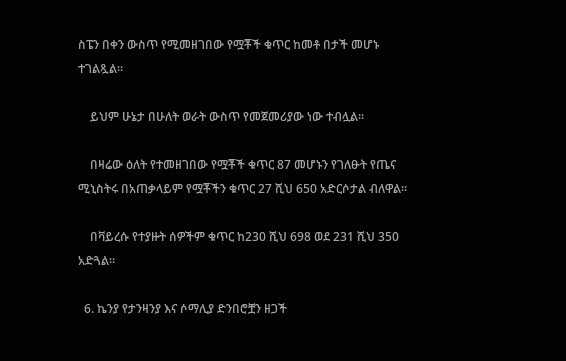ስፔን በቀን ውስጥ የሚመዘገበው የሟቾች ቁጥር ከመቶ በታች መሆኑ ተገልጿል።

    ይህም ሁኔታ በሁለት ወራት ውስጥ የመጀመሪያው ነው ተብሏል።

    በዛሬው ዕለት የተመዘገበው የሟቾች ቁጥር 87 መሆኑን የገለፁት የጤና ሚኒስትሩ በአጠቃላይም የሟቾችን ቁጥር 27 ሺህ 650 አድርሶታል ብለዋል።

    በቫይረሱ የተያዙት ሰዎችም ቁጥር ከ230 ሺህ 698 ወደ 231 ሺህ 350 አድጓል።

  6. ኬንያ የታንዛንያ እና ሶማሊያ ድንበሮቿን ዘጋች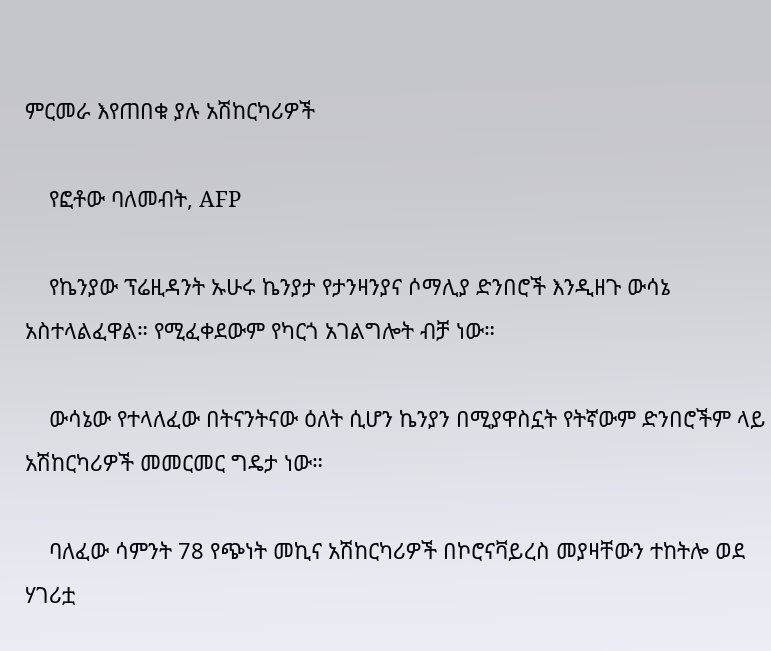ምርመራ እየጠበቁ ያሉ አሽከርካሪዎች

    የፎቶው ባለመብት, AFP

    የኬንያው ፕሬዚዳንት ኡሁሩ ኬንያታ የታንዛንያና ሶማሊያ ድንበሮች እንዲዘጉ ውሳኔ አስተላልፈዋል። የሚፈቀደውም የካርጎ አገልግሎት ብቻ ነው።

    ውሳኔው የተላለፈው በትናንትናው ዕለት ሲሆን ኬንያን በሚያዋስኗት የትኛውም ድንበሮችም ላይ አሽከርካሪዎች መመርመር ግዴታ ነው።

    ባለፈው ሳምንት 78 የጭነት መኪና አሽከርካሪዎች በኮሮናቫይረስ መያዛቸውን ተከትሎ ወደ ሃገሪቷ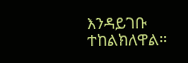እንዳይገቡ ተከልክለዋል።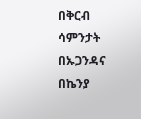በቅርብ ሳምንታት በኡጋንዳና በኬንያ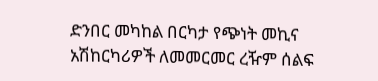ድንበር መካከል በርካታ የጭነት መኪና አሽከርካሪዎች ለመመርመር ረዥም ሰልፍ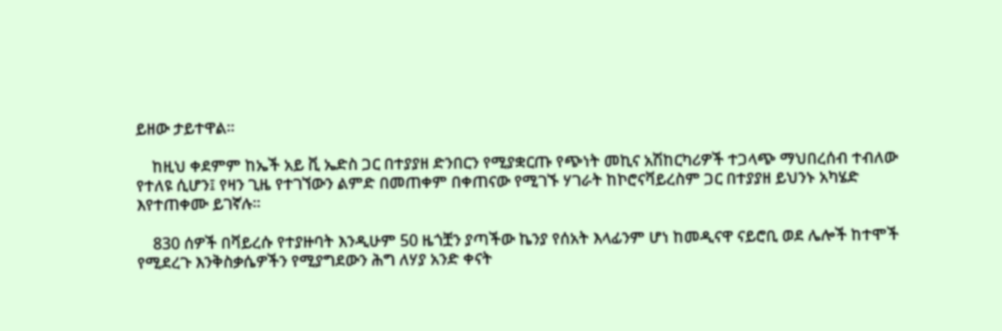ይዘው ታይተዋል።

    ከዚህ ቀደምም ከኤች አይ ቪ ኤድስ ጋር በተያያዘ ድንበርን የሚያቋርጡ የጭነት መኪና አሽከርካሪዎች ተጋላጭ ማህበረሰብ ተብለው የተለዩ ሲሆን፤ የዛን ጊዜ የተገኘውን ልምድ በመጠቀም በቀጠናው የሚገኙ ሃገራት ከኮሮናቫይረስም ጋር በተያያዘ ይህንኑ አካሄድ እየተጠቀሙ ይገኛሉ።

    830 ሰዎች በቫይረሱ የተያዙባት እንዲሁም 50 ዜጎቿን ያጣችው ኬንያ የሰአት እላፊንም ሆነ ከመዲናዋ ናይሮቢ ወደ ሌሎች ከተሞች የሚደረጉ እንቅስቃሴዎችን የሚያግደውን ሕግ ለሃያ አንድ ቀናት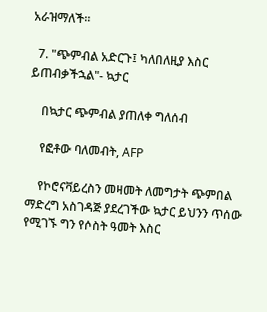አራዝማለች።

  7. "ጭምብል አድርጉ፤ ካለበለዚያ እስር ይጠብቃችኋል"- ኳታር

    በኳታር ጭምብል ያጠለቀ ግለሰብ

    የፎቶው ባለመብት, AFP

    የኮሮናቫይረስን መዛመት ለመግታት ጭምበል ማድረግ አስገዳጅ ያደረገችው ኳታር ይህንን ጥሰው የሚገኙ ግን የሶስት ዓመት እስር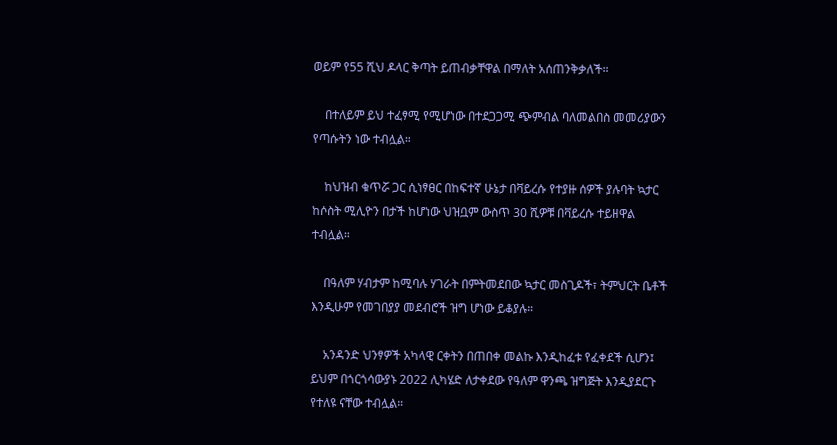ወይም የ55 ሺህ ዶላር ቅጣት ይጠብቃቸዋል በማለት አሰጠንቅቃለች።

    በተለይም ይህ ተፈፃሚ የሚሆነው በተደጋጋሚ ጭምብል ባለመልበስ መመሪያውን የጣሱትን ነው ተብሏል።

    ከህዝብ ቁጥሯ ጋር ሲነፃፀር በከፍተኛ ሁኔታ በቫይረሱ የተያዙ ሰዎች ያሉባት ኳታር ከሶስት ሚሊዮን በታች ከሆነው ህዝቧም ውስጥ 30 ሺዎቹ በቫይረሱ ተይዘዋል ተብሏል።

    በዓለም ሃብታም ከሚባሉ ሃገራት በምትመደበው ኳታር መስጊዶች፣ ትምህርት ቤቶች እንዲሁም የመገበያያ መደብሮች ዝግ ሆነው ይቆያሉ።

    አንዳንድ ህንፃዎች አካላዊ ርቀትን በጠበቀ መልኩ እንዲከፈቱ የፈቀደች ሲሆን፤ ይህም በጎርጎሳውያኑ 2022 ሊካሄድ ለታቀደው የዓለም ዋንጫ ዝግጅት እንዲያደርጉ የተለዩ ናቸው ተብሏል።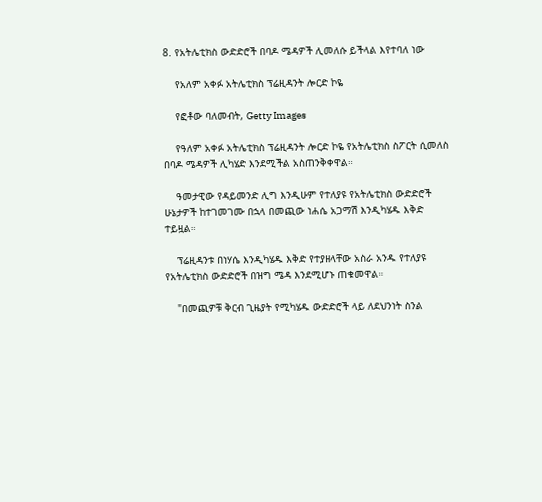8. የአትሌቲክስ ውድድሮች በባዶ ሜዳዎች ሊመለሱ ይችላል እየተባለ ነው

    የአለም አቀፉ አትሌቲክስ ፕሬዚዳንት ሎርድ ኮዬ

    የፎቶው ባለመብት, Getty Images

    የዓለም አቀፉ አትሌቲክስ ፕሬዚዳንት ሎርድ ኮዬ የአትሌቲክስ ስፖርት ሲመለስ በባዶ ሜዳዎች ሊካሄድ እንደሚችል አስጠንቅቀዋል።

    ዓመታዊው የዳይመንድ ሊግ እንዲሁም የተለያዩ የአትሌቲክስ ውድድሮች ሁኔታዎች ከተገመገሙ በኋላ በመጪው ነሐሴ አጋማሽ እንዲካሄዱ እቅድ ተይዟል።

    ፕሬዚዳንቱ በነሃሴ እንዲካሄዱ እቅድ የተያዘላቸው አስራ አንዱ የተለያዩ የአትሌቲክስ ውድድሮች በዝግ ሜዳ እንደሚሆኑ ጠቁመዋል።

    "በመጪዎቹ ቅርብ ጊዜያት የሚካሄዱ ውድድሮች ላይ ለደህንነት ስንል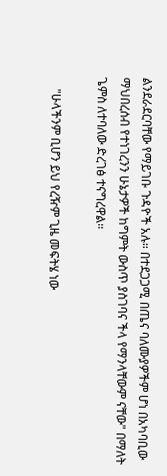ልንደራደርባቸው የማይገቡ ጉዳዮች አሉ። በተደጋጋሚ በጤና ባለሙያዎችም ሆነ በአካባቢው ማህበረሰብ የተነገረንን ሁኔታዎች ከግምት ውስጥ ያስገባና ችላ የማንላቸውም ናቸው" በማለት ጌምስ ለተባለው ድረገፅ ተናግረዋል።

    "ሁላችንም ቢሆን ይህ የረዥም ጊዜ መፍትሄ ነው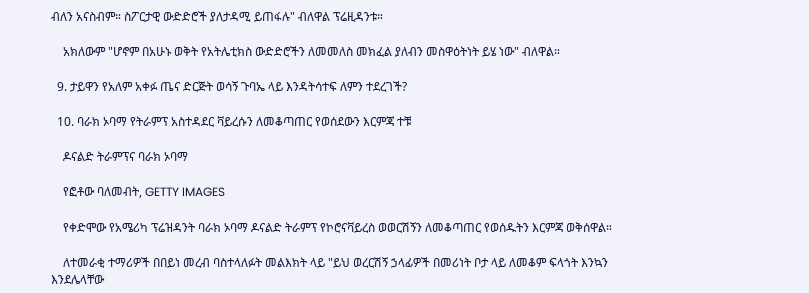ብለን አናስብም። ስፖርታዊ ውድድሮች ያለታዳሚ ይጠፋሉ" ብለዋል ፕሬዚዳንቱ።

    አክለውም "ሆኖም በአሁኑ ወቅት የአትሌቲክስ ውድድሮችን ለመመለስ መክፈል ያለብን መስዋዕትነት ይሄ ነው" ብለዋል።

  9. ታይዋን የአለም አቀፉ ጤና ድርጅት ወሳኝ ጉባኤ ላይ እንዳትሳተፍ ለምን ተደረገች?

  10. ባራክ ኦባማ የትራምፕ አስተዳደር ቫይረሱን ለመቆጣጠር የወሰደውን እርምጃ ተቹ

    ዶናልድ ትራምፕና ባራክ ኦባማ

    የፎቶው ባለመብት, GETTY IMAGES

    የቀድሞው የአሜሪካ ፕሬዝዳንት ባራክ ኦባማ ዶናልድ ትራምፕ የኮሮናቫይረስ ወወርሽኝን ለመቆጣጠር የወሰዱትን እርምጃ ወቅሰዋል።

    ለተመራቂ ተማሪዎች በበይነ መረብ ባስተላለፉት መልእክት ላይ "ይህ ወረርሽኝ ኃላፊዎች በመሪነት ቦታ ላይ ለመቆም ፍላጎት እንኳን እንደሌላቸው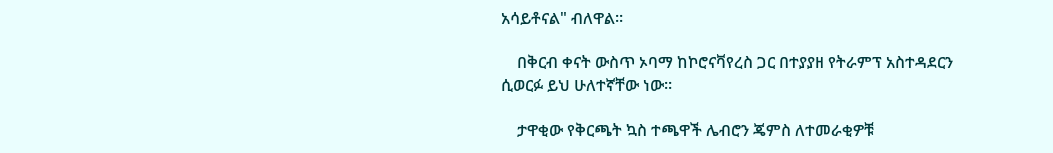አሳይቶናል" ብለዋል።

    በቅርብ ቀናት ውስጥ ኦባማ ከኮሮናቫየረስ ጋር በተያያዘ የትራምፕ አስተዳደርን ሲወርፉ ይህ ሁለተኛቸው ነው።

    ታዋቂው የቅርጫት ኳስ ተጫዋች ሌብሮን ጄምስ ለተመራቂዎቹ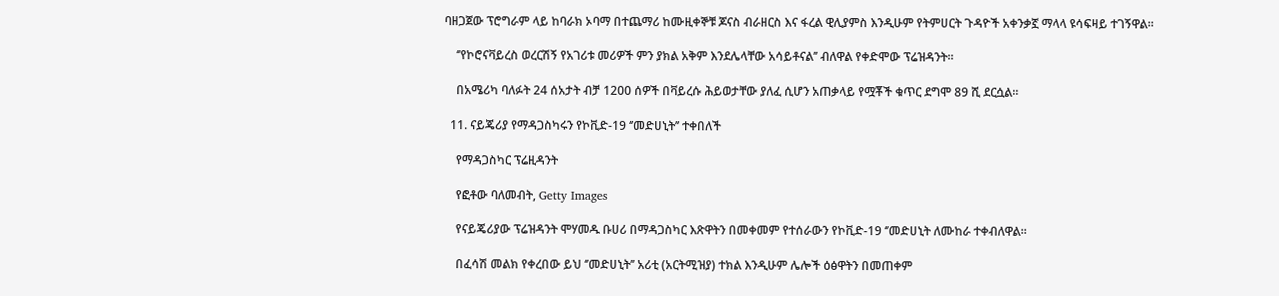ባዘጋጀው ፕሮግራም ላይ ከባራክ ኦባማ በተጨማሪ ከሙዚቀኞቹ ጆናስ ብራዘርስ እና ፋረል ዊሊያምስ እንዲሁም የትምሀርት ጉዳዮች አቀንቃኟ ማላላ ዩሳፍዛይ ተገኝዋል።

    ‘’የኮሮናቫይረስ ወረርሽኝ የአገሪቱ መሪዎች ምን ያክል አቅም እንደሌላቸው አሳይቶናል’’ ብለዋል የቀድሞው ፕሬዝዳንት።

    በአሜሪካ ባለፉት 24 ሰአታት ብቻ 1200 ሰዎች በቫይረሱ ሕይወታቸው ያለፈ ሲሆን አጠቃላይ የሟቾች ቁጥር ደግሞ 89 ሺ ደርሷል።

  11. ናይጄሪያ የማዳጋስካሩን የኮቪድ-19 ‘’መድሀኒት’’ ተቀበለች

    የማዳጋስካር ፕሬዚዳንት

    የፎቶው ባለመብት, Getty Images

    የናይጄሪያው ፕሬዝዳንት ሞሃመዱ ቡሀሪ በማዳጋስካር እጽዋትን በመቀመም የተሰራውን የኮቪድ-19 ‘’መድሀኒት ለሙከራ ተቀብለዋል።

    በፈሳሽ መልክ የቀረበው ይህ ‘’መድሀኒት’’ አሪቲ (አርትሚዝያ) ተክል እንዲሁም ሌሎች ዕፅዋትን በመጠቀም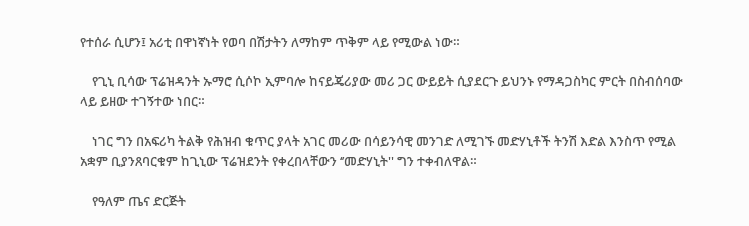የተሰራ ሲሆን፤ አሪቲ በዋነኛነት የወባ በሽታትን ለማከም ጥቅም ላይ የሚውል ነው።

    የጊኒ ቢሳው ፕሬዝዳንት ኡማሮ ሲሶኮ ኢምባሎ ከናይጄሪያው መሪ ጋር ውይይት ሲያደርጉ ይህንኑ የማዳጋስካር ምርት በስብሰባው ላይ ይዘው ተገኝተው ነበር።

    ነገር ግን በአፍሪካ ትልቅ የሕዝብ ቁጥር ያላት አገር መሪው በሳይንሳዊ መንገድ ለሚገኙ መድሃኒቶች ትንሽ እድል እንስጥ የሚል አቋም ቢያንጸባርቁም ከጊኒው ፕሬዝደንት የቀረበላቸውን ‘’መድሃኒት'' ግን ተቀብለዋል።

    የዓለም ጤና ድርጅት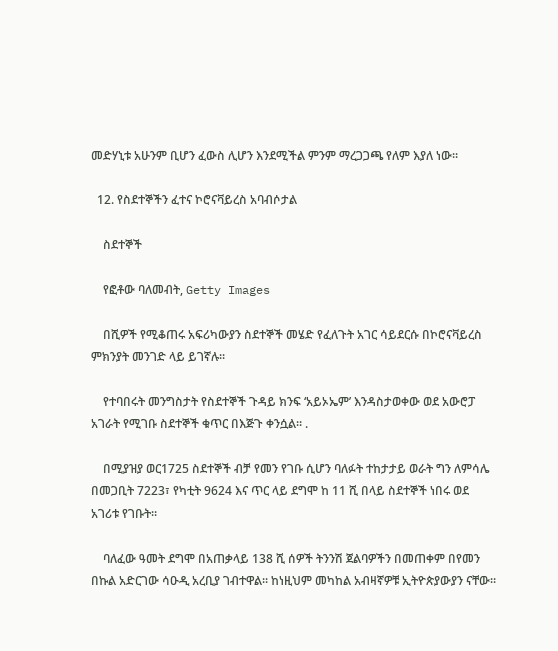መድሃኒቱ አሁንም ቢሆን ፈውስ ሊሆን እንደሚችል ምንም ማረጋጋጫ የለም እያለ ነው።

  12. የስደተኞችን ፈተና ኮሮናቫይረስ አባብሶታል

    ስደተኞች

    የፎቶው ባለመብት, Getty Images

    በሺዎች የሚቆጠሩ አፍሪካውያን ስደተኞች መሄድ የፈለጉት አገር ሳይደርሱ በኮሮናቫይረስ ምክንያት መንገድ ላይ ይገኛሉ።

    የተባበሩት መንግስታት የስደተኞች ጉዳይ ክንፍ ‘አይኦኤም’ እንዳስታወቀው ወደ አውሮፓ አገራት የሚገቡ ስደተኞች ቁጥር በእጅጉ ቀንሷል። .

    በሚያዝያ ወር1725 ስደተኞች ብቻ የመን የገቡ ሲሆን ባለፉት ተከታታይ ወራት ግን ለምሳሌ በመጋቢት 7223፣ የካቲት 9624 እና ጥር ላይ ደግሞ ከ 11 ሺ በላይ ስደተኞች ነበሩ ወደ አገሪቱ የገቡት።

    ባለፈው ዓመት ደግሞ በአጠቃላይ 138 ሺ ሰዎች ትንንሽ ጀልባዎችን በመጠቀም በየመን በኩል አድርገው ሳዑዲ አረቢያ ገብተዋል። ከነዚህም መካከል አብዛኛዎቹ ኢትዮጵያውያን ናቸው።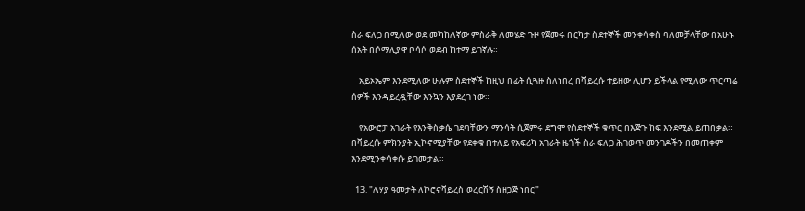ስራ ፍለጋ በሚለው ወደ መካከለኛው ምስራቅ ለመሄድ ጉዞ የጀመሩ በርካታ ስደተኞች መንቀሳቀስ ባለመቻላቸው በአሁኑ ሰአት በሶማሊያዋ ቦሳሶ ወደብ ከተማ ይገኛሉ።

    አይኦኤም እንደሚለው ሁሉም ስደተኞች ከዚህ በፊት ሲጓዙ ስለነበረ በቫይረሱ ተይዘው ሊሆን ይችላል የሚለው ጥርጣሬ ሰዎች እንዳይረዷቸው እንኳን እያደረገ ነው።

    የአውሮፓ አገራት የእንቅስቃሴ ገደባቸውን ማንሳት ሲጀምሩ ደግሞ የስደተኞች ቁጥር በእጅጉ ከፍ እንደሚል ይጠበቃል። በቫይረሱ ምክንያት ኢኮኖሚያቸው የደቀቁ በተለይ የአፍሪካ አገራት ዜጎች ስራ ፍለጋ ሕገወጥ መንገዶችን በመጠቀም እንደሚንቀሳቀሱ ይገመታል።

  13. "ለሃያ ዓመታት ለኮሮናቫይረስ ወረርሽኝ ስዘጋጅ ነበር"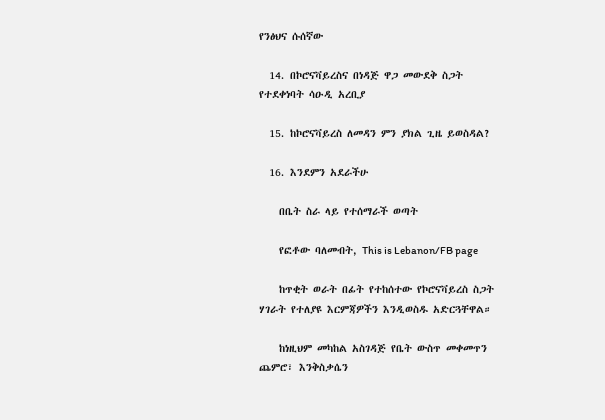የንፅህና ሱሰኛው

  14. በኮሮናቫይረስና በነዳጅ ዋጋ መውደቅ ስጋት የተደቀነባት ሳዑዲ አረቢያ

  15. ከኮሮናቫይረስ ለመዳን ምን ያክል ጊዜ ይወስዳል?

  16. እንደምን አደራችሁ

    በቤት ስራ ላይ የተሰማራች ወጣት

    የፎቶው ባለመብት, This is Lebanon/FB page

    ከጥቂት ወራት በፊት የተከሰተው የኮሮናቫይረስ ስጋት ሃገራት የተለያዩ እርምጃዎችን እንዲወስዱ አድርጓቸዋል።

    ከነዚህም መካከል አስገዳጅ የቤት ውስጥ መቀመጥን ጨምሮ፣ እንቅስቃሴን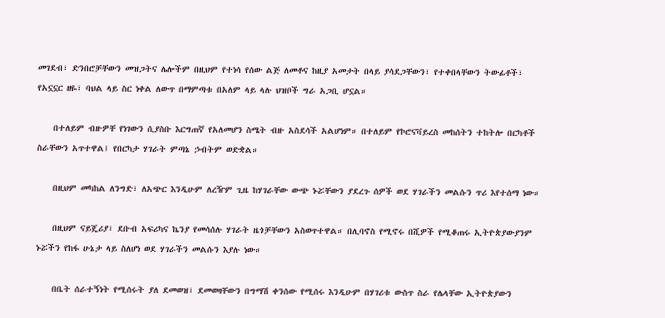መገደብ፣ ድንበሮቻቸውን መዝጋትና ሌሎችም በዚህም የተነሳ የሰው ልጅ ለመቶና ከዚያ አመታት በላይ ያሳደጋቸውን፣ የተቀበላቸውን ትውፊቶች፣ የአኗኗር ዘዬ፣ ባህል ላይ ስር ነቀል ለውጥ በማምጣቱ በአለም ላይ ላሉ ህዝቦች ግራ አጋቢ ሆኗል።

    በተለይም ብዙዎቸ የነገውን ሲያስቡ እርግጠኛ የአለመሆን ስሜት ብዙ አስደሳች አልሆነም። በተለይም የኮሮናቫይረስ መከሰትን ተከትሎ በርካቶች ስራቸውን አጥተዋል፤ የበርካታ ሃገራት ምጣኔ ኃብትም ወድቋል።

    በዚህም መካከል ለንግድ፣ ለአጭር እንዲሁም ለረዥም ጊዜ ከሃገራቸው ውጭ ኑሯቸውን ያደረጉ ሰዎች ወደ ሃገራችን መልሱን ጥሪ እየተሰማ ነው።

    በዚህም ናይጄሪያ፣ ደቡብ አፍሪካና ኬንያ የመሳሰሉ ሃገራት ዜጎቻቸውን አስወጥተዋል። በሊባኖስ የሚኖሩ በሺዎች የሚቆጠሩ ኢትዮጵያውያንም ኑሯችን የከፋ ሁኔታ ላይ ስለሆነ ወደ ሃገራችን መልሱን እያሉ ነው።

    በቤት ሰራተኝነት የሚሰሩት ያለ ደመወዝ፣ ደመወዛቸውን በግማሽ ቀንሰው የሚሰሩ እንዲሁም በሃገሪቱ ውስጥ ስራ የሌላቸው ኢትዮጵያውን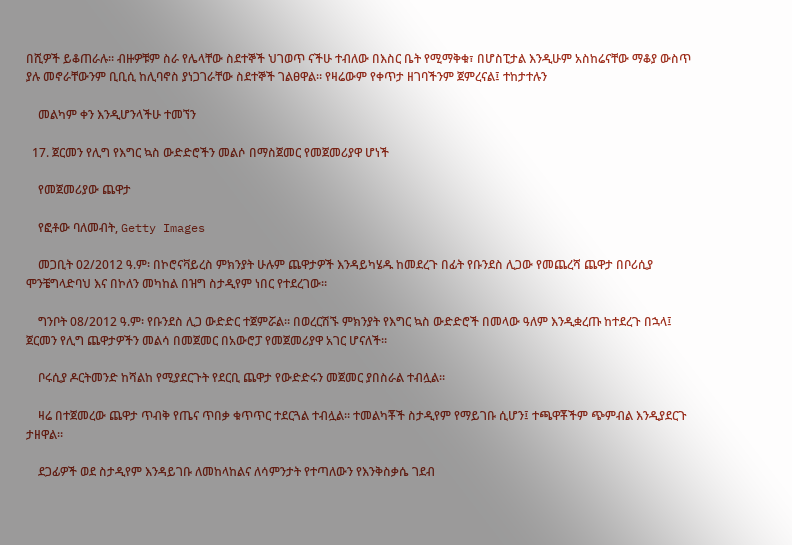በሺዎች ይቆጠራሉ። ብዙዎቹም ስራ የሌላቸው ስደተኞች ህገወጥ ናችሁ ተብለው በእስር ቤት የሚማቅቁ፣ በሆስፒታል እንዲሁም አስከሬናቸው ማቆያ ውስጥ ያሉ መኖራቸውንም ቢቢሲ ከሊባኖስ ያነጋገራቸው ስደተኞች ገልፀዋል። የዛሬውም የቀጥታ ዘገባችንም ጀምረናል፤ ተከታተሉን

    መልካም ቀን እንዲሆንላችሁ ተመኘን

  17. ጀርመን የሊግ የእግር ኳስ ውድድሮችን መልሶ በማስጀመር የመጀመሪያዋ ሆነች

    የመጀመሪያው ጨዋታ

    የፎቶው ባለመብት, Getty Images

    መጋቢት 02/2012 ዓ.ም፡ በኮሮናቫይረስ ምክንያት ሁሉም ጨዋታዎች እንዳይካሄዱ ከመደረጉ በፊት የቡንደስ ሊጋው የመጨረሻ ጨዋታ በቦሪሲያ ሞንቼግላድባህ እና በኮለን መካከል በዝግ ስታዲየም ነበር የተደረገው።

    ግንቦት 08/2012 ዓ.ም፡ የቡንደስ ሊጋ ውድድር ተጀምሯል። በወረርሽኙ ምክንያት የእግር ኳስ ውድድሮች በመላው ዓለም እንዲቋረጡ ከተደረጉ በኋላ፤ ጀርመን የሊግ ጨዋታዎችን መልሳ በመጀመር በአውሮፓ የመጀመሪያዋ አገር ሆናለች።

    ቦሩሲያ ዶርትመንድ ከሻልከ የሚያደርጉት የደርቢ ጨዋታ የውድድሩን መጀመር ያበስራል ተብሏል።

    ዛሬ በተጀመረው ጨዋታ ጥብቅ የጤና ጥበቃ ቁጥጥር ተደርጓል ተብሏል። ተመልካቾች ስታዲየም የማይገቡ ሲሆን፤ ተጫዋቾችም ጭምብል እንዲያደርጉ ታዘዋል።

    ደጋፊዎች ወደ ስታዲየም እንዳይገቡ ለመከላከልና ለሳምንታት የተጣለውን የእንቅስቃሴ ገደብ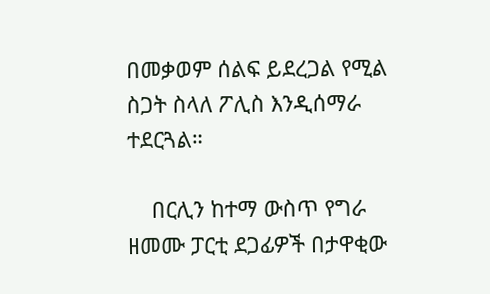በመቃወም ሰልፍ ይደረጋል የሚል ስጋት ስላለ ፖሊስ እንዲሰማራ ተደርጓል።

    በርሊን ከተማ ውስጥ የግራ ዘመሙ ፓርቲ ደጋፊዎች በታዋቂው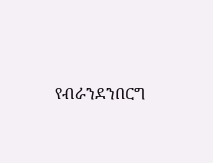የብራንደንበርግ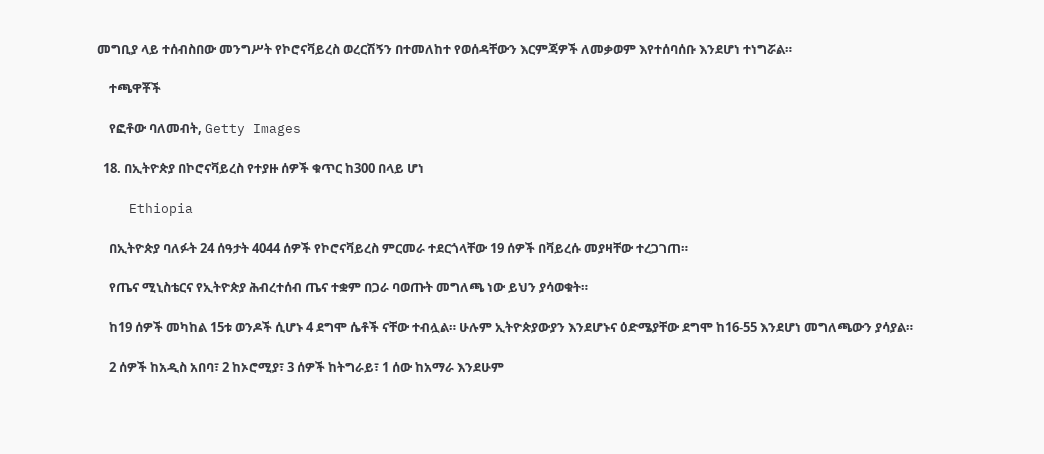መግቢያ ላይ ተሰብስበው መንግሥት የኮሮናቫይረስ ወረርሽኝን በተመለከተ የወሰዳቸውን እርምጃዎች ለመቃወም እየተሰባሰቡ እንደሆነ ተነግሯል።

    ተጫዋቾች

    የፎቶው ባለመብት, Getty Images

  18. በኢትዮጵያ በኮሮናቫይረስ የተያዙ ሰዎች ቁጥር ከ300 በላይ ሆነ

    Ethiopia

    በኢትዮጵያ ባለፉት 24 ሰዓታት 4044 ሰዎች የኮሮናቫይረስ ምርመራ ተደርጎላቸው 19 ሰዎች በቫይረሱ መያዛቸው ተረጋገጠ።

    የጤና ሚኒስቴርና የኢትዮጵያ ሕብረተሰብ ጤና ተቋም በጋራ ባወጡት መግለጫ ነው ይህን ያሳወቁት።

    ከ19 ሰዎች መካከል 15ቱ ወንዶች ሲሆኑ 4 ደግሞ ሴቶች ናቸው ተብሏል። ሁሉም ኢትዮጵያውያን እንደሆኑና ዕድሜያቸው ደግሞ ከ16-55 እንደሆነ መግለጫውን ያሳያል።

    2 ሰዎች ከአዲስ አበባ፣ 2 ከኦሮሚያ፣ 3 ሰዎች ከትግራይ፣ 1 ሰው ከአማራ እንደሁም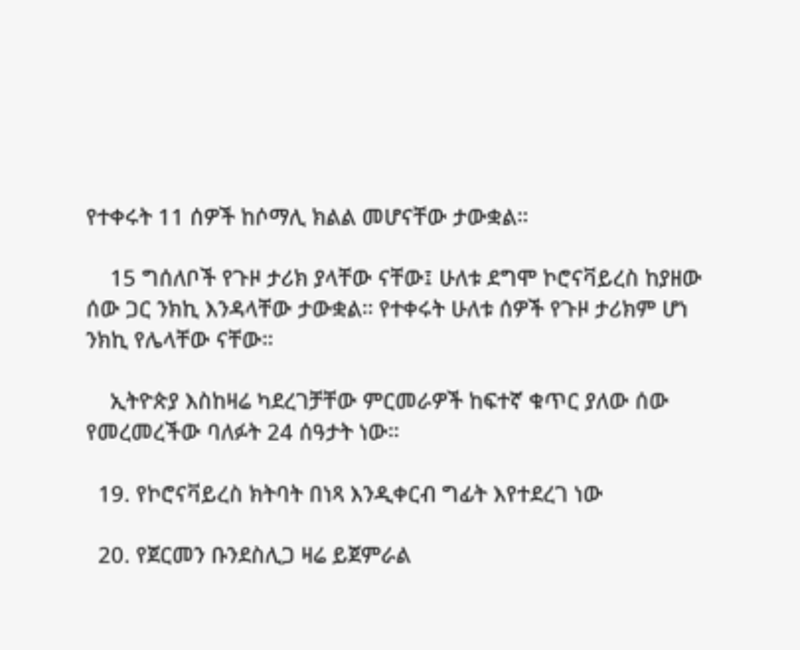የተቀሩት 11 ሰዎች ከሶማሊ ክልል መሆናቸው ታውቋል።

    15 ግሰለቦች የጉዞ ታሪክ ያላቸው ናቸው፤ ሁለቱ ደግሞ ኮሮናቫይረስ ከያዘው ሰው ጋር ንክኪ እንዳላቸው ታውቋል። የተቀሩት ሁለቱ ሰዎች የጉዞ ታሪክም ሆነ ንክኪ የሌላቸው ናቸው።

    ኢትዮጵያ እስከዛሬ ካደረገቻቸው ምርመራዎች ከፍተኛ ቁጥር ያለው ሰው የመረመረችው ባለፉት 24 ሰዓታት ነው።

  19. የኮሮናቫይረስ ክትባት በነጻ እንዲቀርብ ግፊት እየተደረገ ነው

  20. የጀርመን ቡንደስሊጋ ዛሬ ይጀምራል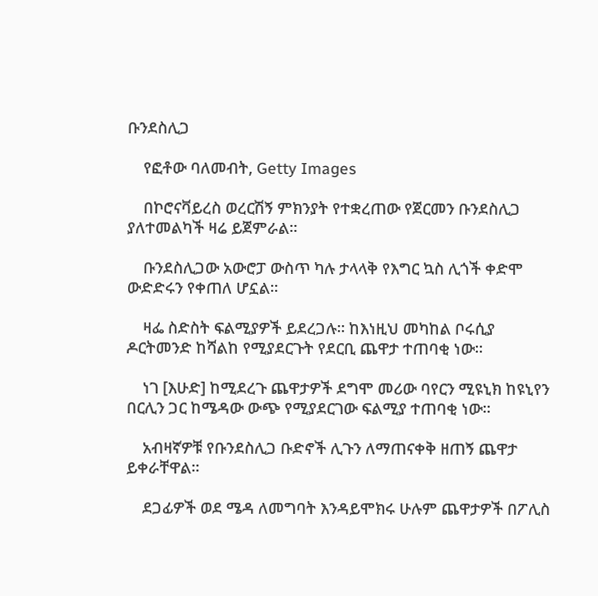ቡንደስሊጋ

    የፎቶው ባለመብት, Getty Images

    በኮሮናቫይረስ ወረርሽኝ ምክንያት የተቋረጠው የጀርመን ቡንደስሊጋ ያለተመልካች ዛሬ ይጀምራል።

    ቡንደስሊጋው አውሮፓ ውስጥ ካሉ ታላላቅ የእግር ኳስ ሊጎች ቀድሞ ውድድሩን የቀጠለ ሆኗል።

    ዛፌ ስድስት ፍልሚያዎች ይደረጋሉ። ከእነዚህ መካከል ቦሩሲያ ዶርትመንድ ከሻልከ የሚያደርጉት የደርቢ ጨዋታ ተጠባቂ ነው።

    ነገ [እሁድ] ከሚደረጉ ጨዋታዎች ደግሞ መሪው ባየርን ሚዩኒክ ከዩኒየን በርሊን ጋር ከሜዳው ውጭ የሚያደርገው ፍልሚያ ተጠባቂ ነው።

    አብዛኛዎቹ የቡንደስሊጋ ቡድኖች ሊጉን ለማጠናቀቅ ዘጠኝ ጨዋታ ይቀራቸዋል።

    ደጋፊዎች ወደ ሜዳ ለመግባት እንዳይሞክሩ ሁሉም ጨዋታዎች በፖሊስ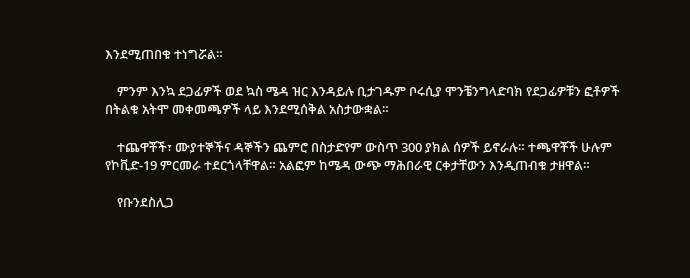እንደሚጠበቁ ተነግሯል።

    ምንም እንኳ ደጋፊዎች ወደ ኳስ ሜዳ ዝር እንዳይሉ ቢታገዱም ቦሩሲያ ሞንቼንግላድባክ የደጋፊዎቹን ፎቶዎች በትልቁ አትሞ መቀመጫዎች ላይ እንደሚሰቅል አስታውቋል።

    ተጨዋቾች፣ ሙያተኞችና ዳኞችን ጨምሮ በስታድየም ውስጥ 300 ያክል ሰዎች ይኖራሉ። ተጫዋቾች ሁሉም የኮቪድ-19 ምርመራ ተደርጎላቸዋል። አልፎም ከሜዳ ውጭ ማሕበራዊ ርቀታቸውን እንዲጠብቁ ታዘዋል።

    የቡንደስሊጋ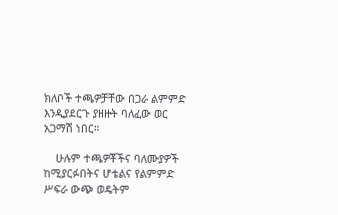ክለቦች ተጫዎቻቸው በጋራ ልምምድ እንዲያደርጉ ያዘዙት ባለፈው ወር አጋማሽ ነበር።

    ሁሉም ተጫዎቾችና ባለሙያዎች ከሚያርፉበትና ሆቴልና የልምምድ ሥፍራ ውጭ ወዴትም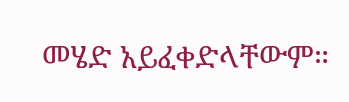መሄድ አይፈቀድላቸውም።